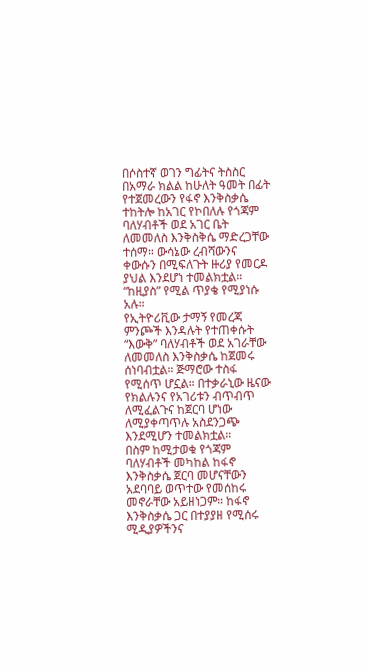በሶስተኛ ወገን ግፊትና ትስስር በአማራ ክልል ከሁለት ዓመት በፊት የተጀመረውን የፋኖ እንቅስቃሴ ተከትሎ ከአገር የኮበለሉ የጎጃም ባለሃብቶች ወደ አገር ቤት ለመመለስ እንቅስቅሴ ማድረጋቸው ተሰማ። ውሳኔው ረብሻውንና ቀውሱን በሚፍለጉት ዙሪያ የመርዶ ያህል እንደሆነ ተመልክቷል። “ከዚያስ” የሚል ጥያቄ የሚያነሱ አሉ።
የኢትዮሪቪው ታማኝ የመረጃ ምንጮች እንዳሉት የተጠቀሱት “እውቅ” ባለሃብቶች ወደ አገራቸው ለመመለስ እንቅስቃሴ ከጀመሩ ሰነባብቷል። ጅማሮው ተስፋ የሚሰጥ ሆኗል። በተቃራኒው ዜናው የክልሉንና የአገሪቱን ብጥብጥ ለሚፈልጉና ከጀርባ ሆነው ለሚያቀጣጥሉ አስደንጋጭ እንደሚሆን ተመልክቷል።
በስም ከሚታወቁ የጎጃም ባለሃብቶች መካከል ከፋኖ እንቅስቃሴ ጀርባ መሆናቸውን አደባባይ ወጥተው የመሰከሩ መኖራቸው አይዘነጋም። ከፋኖ እንቅስቃሴ ጋር በተያያዘ የሚሰሩ ሚዲያዎችንና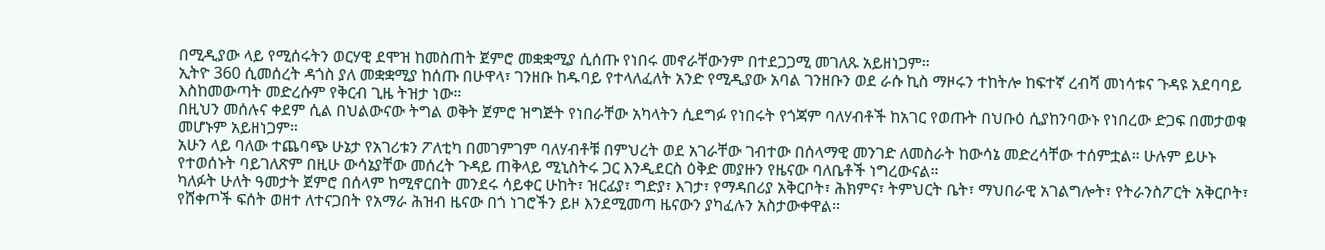በሚዲያው ላይ የሚሰሩትን ወርሃዊ ደሞዝ ከመስጠት ጀምሮ መቋቋሚያ ሲሰጡ የነበሩ መኖራቸውንም በተደጋጋሚ መገለጹ አይዘነጋም።
ኢትዮ 360 ሲመሰረት ዳጎስ ያለ መቋቋሚያ ከሰጡ በሁዋላ፣ ገንዘቡ ከዱባይ የተላለፈለት አንድ የሚዲያው አባል ገንዘቡን ወደ ራሱ ኪስ ማዞሩን ተከትሎ ከፍተኛ ረብሻ መነሳቱና ጉዳዩ አደባባይ እስከመውጣት መድረሱም የቅርብ ጊዜ ትዝታ ነው።
በዚህን መሰሉና ቀደም ሲል በህልውናው ትግል ወቅት ጀምሮ ዝግጅት የነበራቸው አካላትን ሲደግፉ የነበሩት የጎጃም ባለሃብቶች ከአገር የወጡት በህቡዕ ሲያከንባውኑ የነበረው ድጋፍ በመታወቁ መሆኑም አይዘነጋም።
አሁን ላይ ባለው ተጨባጭ ሁኔታ የአገሪቱን ፖለቲካ በመገምገም ባለሃብቶቹ በምህረት ወደ አገራቸው ገብተው በሰላማዊ መንገድ ለመስራት ከውሳኔ መድረሳቸው ተሰምቷል። ሁሉም ይሁኑ የተወሰኑት ባይገለጽም በዚሁ ውሳኔያቸው መሰረት ጉዳይ ጠቅላይ ሚኒስትሩ ጋር እንዲደርስ ዕቅድ መያዙን የዜናው ባለቤቶች ነግረውናል።
ካለፉት ሁለት ዓመታት ጀምሮ በሰላም ከሚኖርበት መንደሩ ሳይቀር ሁከት፣ ዝርፊያ፣ ግድያ፣ እገታ፣ የማዳበሪያ አቅርቦት፣ ሕክምና፣ ትምህርት ቤት፣ ማህበራዊ አገልግሎት፣ የትራንስፖርት አቅርቦት፣ የሸቀጦች ፍሰት ወዘተ ለተናጋበት የአማራ ሕዝብ ዜናው በጎ ነገሮችን ይዞ እንደሚመጣ ዜናውን ያካፈሉን አስታውቀዋል።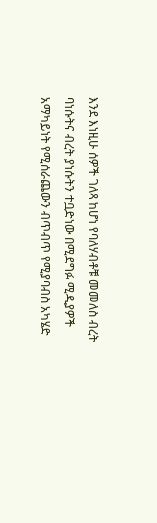እንደ እነዚሁ ሰዎች ገለጻ ከሆነ የባለሃብቶቹ መመለስ ብረት ባነሱትና ብረት ያነሱትን ተቧድነው በሚደግፉ ሚዲያዎች አማካይነት የሚሰራጨውን ብጥብጥ የሚያባብስ አካሄድ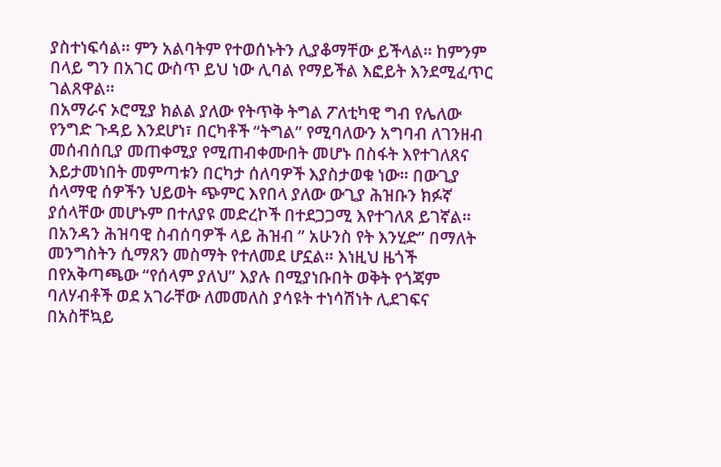ያስተነፍሳል። ምን አልባትም የተወሰኑትን ሊያቆማቸው ይችላል። ከምንም በላይ ግን በአገር ውስጥ ይህ ነው ሊባል የማይችል እፎይት እንደሚፈጥር ገልጸዋል።
በአማራና ኦሮሚያ ክልል ያለው የትጥቅ ትግል ፖለቲካዊ ግብ የሌለው የንግድ ጉዳይ እንደሆነ፣ በርካቶች “ትግል” የሚባለውን አግባብ ለገንዘብ መሰብሰቢያ መጠቀሚያ የሚጠብቀሙበት መሆኑ በስፋት እየተገለጸና እይታመነበት መምጣቱን በርካታ ሰለባዎች እያስታወቁ ነው። በውጊያ ሰላማዊ ሰዎችን ህይወት ጭምር እየበላ ያለው ውጊያ ሕዝቡን ክፉኛ ያሰላቸው መሆኑም በተለያዩ መድረኮች በተደጋጋሚ እየተገለጸ ይገኛል።
በአንዳን ሕዝባዊ ስብሰባዎች ላይ ሕዝብ ” አሁንስ የት እንሂድ” በማለት መንግስትን ሲማጸን መስማት የተለመደ ሆኗል። እነዚህ ዜጎች በየአቅጣጫው “የሰላም ያለህ” እያሉ በሚያነቡበት ወቅት የጎጃም ባለሃብቶች ወደ አገራቸው ለመመለስ ያሳዩት ተነሳሽነት ሊደገፍና በአስቸኳይ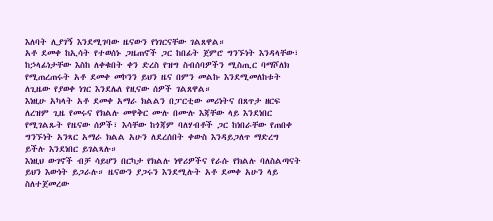እለባት ሊያገኝ እንደሚገባው ዜናውን የነገርናቸው ገልጸዋል።
አቶ ደመቀ ከኢሳት የተወሰኑ ጋዜጠኖች ጋር ከበፊት ጀምሮ ግንኙነት እንዳላቸው፣ ከኃላፊነታቸው እስከ ለቀቁበት ቀን ድረስ የዝግ ስብሰባዎችን ሚስጢር ባማሾለክ የሚጠረጠሩት አቶ ደመቀ መኮንን ይህን ዜና በምን መልኩ እንደሚመለከቱት ለጊዜው የያወቀ ነገር እንደሌለ የዚናው ሰዎች ገልጸዋል።
እነዚሁ አካላት አቶ ደመቀ አማራ ክልልን በፓርቲው መሪነትና በጸጥታ ዘርፍ ለረዝም ጊዜ የመሩና የክልሉ መዋቅር ሙሉ በሙሉ እጃቸው ላይ እንደነበር የሚገልጹት የዜናው ሰዎች፣ እሳቸው ከጎጃም ባለሃብቶች ጋር ከነበራቸው የጠበቀ ግንኙነት አንጻር አማራ ክልል አሁን ለደረሰበት ቀውስ እንዳይጋለጥ ማድረግ ይችሉ እንደነበር ይገልጻሉ።
እነዚህ ውገኖች ብቻ ሳይሆን በርካታ የክልሉ ነዋሪዎችና የራሱ የክልሉ ባለስልጣናት ይህን እውነት ይጋራሉ። ዜናውን ያጋሩን እንደሚሉት አቶ ደመቀ አሁን ላይ ስለተጀመረው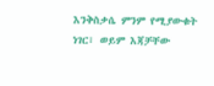እንቅስቃሴ ምንም የሚያውቁት ነገር፣ ወይም እጃቻቸው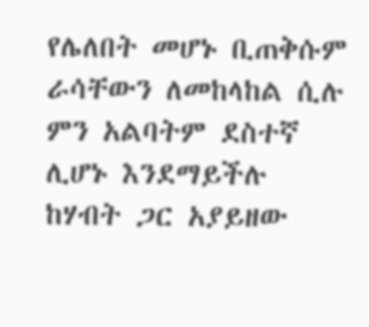የሌለበት መሆኑ ቢጠቅሱም ራሳቸውን ለመከላከል ሲሉ ምን አልባትም ደስተኛ ሊሆኑ እንደማይችሉ ከሃብት ጋር አያይዘው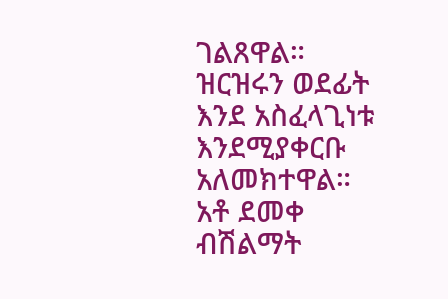ገልጸዋል። ዝርዝሩን ወደፊት እንደ አስፈላጊነቱ እንደሚያቀርቡ አለመክተዋል። አቶ ደመቀ ብሽልማት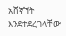አሸኛኘት እንደተደረገላቸው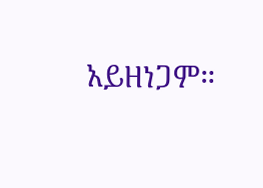አይዘነጋም።